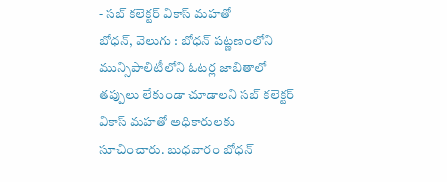- సబ్ కలెక్టర్ వికాస్ మహతో
బోధన్, వెలుగు : బోధన్ పట్ణణంలోని మున్సిపాలిటీలోని ఓటర్ల జాబితాలో తప్పులు లేకుండా చూడాలని సబ్ కలెక్టర్ వికాస్ మహతో అధికారులకు సూచించారు. బుధవారం బోధన్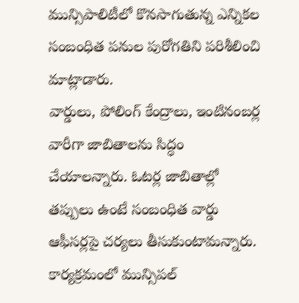మున్సిపాలిటీలో కొనసాగుతున్న ఎన్నికల సంబంధిత పనుల పురోగతిని పరిశీలించి మాట్లాడారు.
వార్డులు, పోలింగ్ కేంద్రాలు, ఇంటినంబర్ల వారీగా జాబితాలను సిద్ధం చేయాలన్నారు. ఓటర్ల జాబితాల్లో తప్పులు ఉంటే సంబంధిత వార్డు ఆఫీసర్లపై చర్యలు తీసుకుంటామన్నారు. కార్యక్రమంలో మున్సిపల్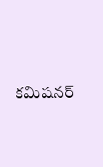కమిషనర్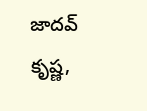జాదవ్ కృష్ణ,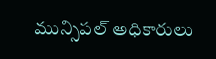మున్సిపల్ అధికారులు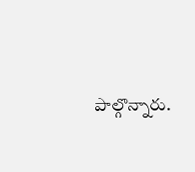పాల్గొన్నారు.